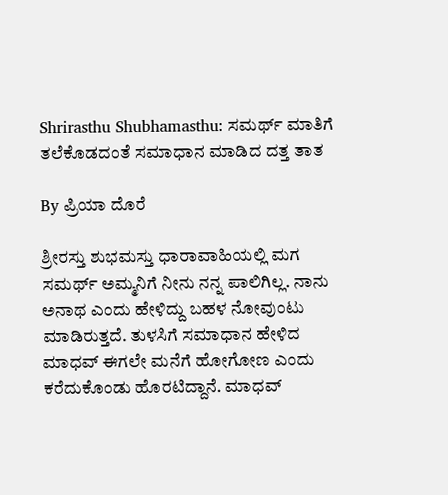Shrirasthu Shubhamasthu: ಸಮರ್ಥ್ ಮಾತಿಗೆ ತಲೆಕೊಡದಂತೆ ಸಮಾಧಾನ ಮಾಡಿದ ದತ್ತ ತಾತ

By ಪ್ರಿಯಾ ದೊರೆ

ಶ್ರೀರಸ್ತು ಶುಭಮಸ್ತು ಧಾರಾವಾಹಿಯಲ್ಲಿ ಮಗ ಸಮರ್ಥ್ ಅಮ್ಮನಿಗೆ ನೀನು ನನ್ನ ಪಾಲಿಗಿಲ್ಲ. ನಾನು ಅನಾಥ ಎಂದು ಹೇಳಿದ್ದು ಬಹಳ ನೋವುಂಟು ಮಾಡಿರುತ್ತದೆ. ತುಳಸಿಗೆ ಸಮಾಧಾನ ಹೇಳಿದ ಮಾಧವ್ ಈಗಲೇ ಮನೆಗೆ ಹೋಗೋಣ ಎಂದು ಕರೆದುಕೊಂಡು ಹೊರಟಿದ್ದಾನೆ. ಮಾಧವ್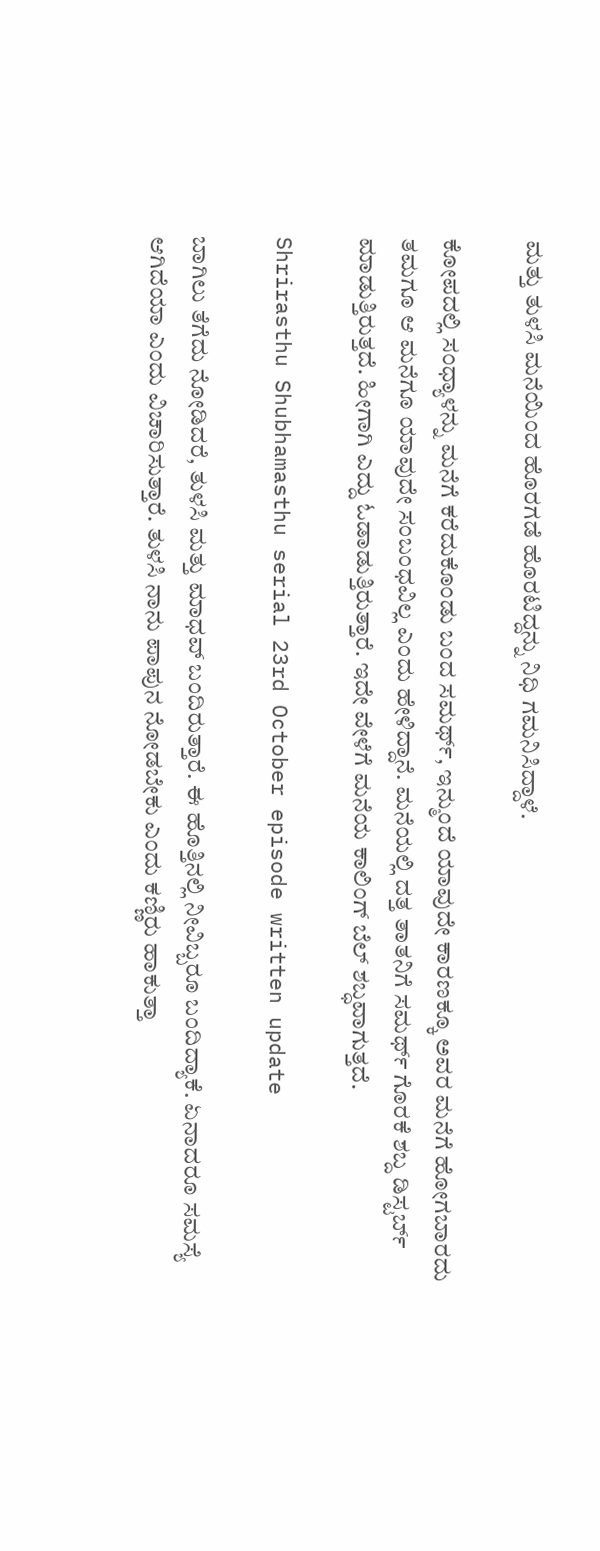ಮತ್ತು ತುಳಸಿ ಮನೆಯಿಂದ ಹೊರಗಡೆ ಹೊರಟಿದ್ದನ್ನು ನಿಧಿ ಗಮನಿಸಿದ್ದಾಳೆ.

ಕೋಪದಲ್ಲಿ ಸಂಧ್ಯಾಳನ್ನು ಮನೆಗೆ ಕರೆದುಕೊಂಡು ಬಂದ ಸಮರ್ಥ್, ಇನ್ಮುಂದೆ ಯಾವುದೇ ಕಾರಣಕ್ಕೂ ಅವರ ಮನೆಗೆ ಹೋಗಬಾರದು ತಮಗೂ ಆ ಮನೆಗೂ ಯಾವುದೇ ಸಂಬಂಧವಿಲ್ಲ ಎಂದು ಹೇಳಿದ್ದಾನೆ. ಮನೆಯಲ್ಲಿ ದತ್ತ ತಾತನಿಗೆ ಸಮರ್ಥ್ ಗೊರಕೆ ಶಬ್ದ ಡಿಸ್ಟರ್ಬ್ ಮಾಡುತ್ತಿರುತ್ತದೆ. ಹೀಗಾಗಿ ಎದ್ದು ಓಡಾಡುತ್ತಿರುತ್ತಾರೆ. ಇದೇ ವೇಳೆಗೆ ಮನೆಯ ಕಾಲಿಂಗ್ ಬೆಲ್ ಶಬ್ಧವಾಗುತ್ತದೆ.

Shrirasthu Shubhamasthu serial 23rd October episode written update

ಬಾಗಿಲು ತೆಗೆದು ನೋಡಿದರೆ, ತುಳಸಿ ಮತ್ತು ಮಾಧವ್ ಬಂದಿರುತ್ತಾರೆ. ಈ ಹೊತ್ತಿನಲ್ಲಿ ನೀವಿಬ್ಬರೂ ಬಂದಿದ್ಯಾಕೆ. ಏನಾದರೂ ಸಮಸ್ಯೆ ಆಗಿದೆಯಾ ಎಂದು ವಿಚಾರಿಸುತ್ತಾರೆ. ತುಳಸಿ ನಾನು ಪಾಪುನ ನೋಡಬೇಕು ಎಂದು ಕಣ್ಣಿರು ಹಾಕುತ್ತಾ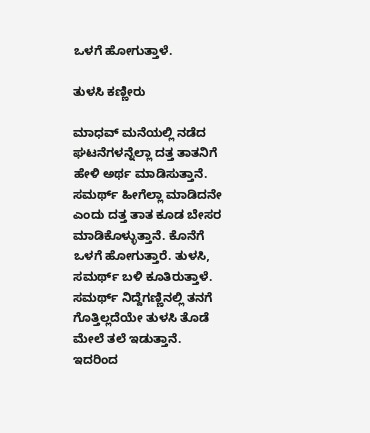ಒಳಗೆ ಹೋಗುತ್ತಾಳೆ.

ತುಳಸಿ ಕಣ್ಣೀರು

ಮಾಧವ್ ಮನೆಯಲ್ಲಿ ನಡೆದ ಘಟನೆಗಳನ್ನೆಲ್ಲಾ ದತ್ತ ತಾತನಿಗೆ ಹೇಳಿ ಅರ್ಥ ಮಾಡಿಸುತ್ತಾನೆ. ಸಮರ್ಥ್ ಹೀಗೆಲ್ಲಾ ಮಾಡಿದನೇ ಎಂದು ದತ್ತ ತಾತ ಕೂಡ ಬೇಸರ ಮಾಡಿಕೊಳ್ಳುತ್ತಾನೆ. ಕೊನೆಗೆ ಒಳಗೆ ಹೋಗುತ್ತಾರೆ. ತುಳಸಿ, ಸಮರ್ಥ್ ಬಳಿ ಕೂತಿರುತ್ತಾಳೆ. ಸಮರ್ಥ್ ನಿದ್ದೆಗಣ್ಣಿನಲ್ಲಿ ತನಗೆ ಗೊತ್ತಿಲ್ಲದೆಯೇ ತುಳಸಿ ತೊಡೆ ಮೇಲೆ ತಲೆ ಇಡುತ್ತಾನೆ. ಇದರಿಂದ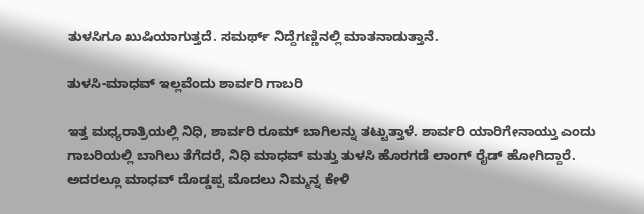ತುಳಸಿಗೂ ಖುಷಿಯಾಗುತ್ತದೆ. ಸಮರ್ಥ್ ನಿದ್ದೆಗಣ್ಣಿನಲ್ಲಿ ಮಾತನಾಡುತ್ತಾನೆ.

ತುಳಸಿ-ಮಾಧವ್ ಇಲ್ಲವೆಂದು ಶಾರ್ವರಿ ಗಾಬರಿ

ಇತ್ತ ಮಧ್ಯರಾತ್ರಿಯಲ್ಲಿ ನಿಧಿ, ಶಾರ್ವರಿ ರೂಮ್ ಬಾಗಿಲನ್ನು ತಟ್ಟುತ್ತಾಳೆ. ಶಾರ್ವರಿ ಯಾರಿಗೇನಾಯ್ತು ಎಂದು ಗಾಬರಿಯಲ್ಲಿ ಬಾಗಿಲು ತೆಗೆದರೆ, ನಿಧಿ ಮಾಧವ್ ಮತ್ತು ತುಳಸಿ ಹೊರಗಡೆ ಲಾಂಗ್ ರೈಡ್ ಹೋಗಿದ್ದಾರೆ. ಅದರಲ್ಲೂ ಮಾಧವ್ ದೊಡ್ಡಪ್ಪ ಮೊದಲು ನಿಮ್ಮನ್ನ ಕೇಳಿ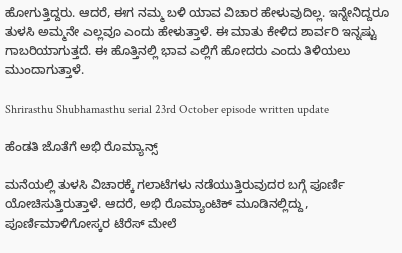ಹೋಗುತ್ತಿದ್ದರು. ಆದರೆ, ಈಗ ನಮ್ಮ ಬಳಿ ಯಾವ ವಿಚಾರ ಹೇಳುವುದಿಲ್ಲ. ಇನ್ನೇನಿದ್ದರೂ ತುಳಸಿ ಅಮ್ಮನೇ ಎಲ್ಲವೂ ಎಂದು ಹೇಳುತ್ತಾಳೆ. ಈ ಮಾತು ಕೇಳಿದ ಶಾರ್ವರಿ ಇನ್ನಷ್ಟು ಗಾಬರಿಯಾಗುತ್ತದೆ. ಈ ಹೊತ್ತಿನಲ್ಲಿ ಭಾವ ಎಲ್ಲಿಗೆ ಹೋದರು ಎಂದು ತಿಳಿಯಲು ಮುಂದಾಗುತ್ತಾಳೆ.

Shrirasthu Shubhamasthu serial 23rd October episode written update

ಹೆಂಡತಿ ಜೊತೆಗೆ ಅಭಿ ರೊಮ್ಯಾನ್ಸ್

ಮನೆಯಲ್ಲಿ ತುಳಸಿ ವಿಚಾರಕ್ಕೆ ಗಲಾಟೆಗಳು ನಡೆಯುತ್ತಿರುವುದರ ಬಗ್ಗೆ ಪೂರ್ಣಿ ಯೋಚಿಸುತ್ತಿರುತ್ತಾಳೆ. ಆದರೆ, ಅಭಿ ರೊಮ್ಯಾಂಟಿಕ್ ಮೂಡಿನಲ್ಲಿದ್ದು, ಪೂರ್ಣಿಮಾಳಿಗೋಸ್ಕರ ಟೆರೆಸ್ ಮೇಲೆ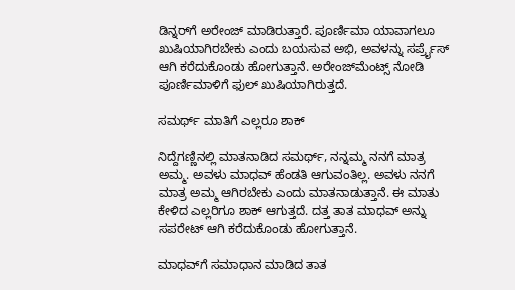ಡಿನ್ನರ್‌ಗೆ ಅರೇಂಜ್ ಮಾಡಿರುತ್ತಾರೆ. ಪೂರ್ಣಿಮಾ ಯಾವಾಗಲೂ ಖುಷಿಯಾಗಿರಬೇಕು ಎಂದು ಬಯಸುವ ಅಭಿ, ಅವಳನ್ನು ಸರ್ಪ್ರೈಸ್ ಆಗಿ ಕರೆದುಕೊಂಡು ಹೋಗುತ್ತಾನೆ. ಅರೇಂಜ್‌ಮೆಂಟ್ಸ್ ನೋಡಿ ಪೂರ್ಣಿಮಾಳಿಗೆ ಫುಲ್ ಖುಷಿಯಾಗಿರುತ್ತದೆ.

ಸಮರ್ಥ್‌ ಮಾತಿಗೆ ಎಲ್ಲರೂ ಶಾಕ್

ನಿದ್ದೆಗಣ್ಣಿನಲ್ಲಿ ಮಾತನಾಡಿದ ಸಮರ್ಥ್, ನನ್ನಮ್ಮ ನನಗೆ ಮಾತ್ರ ಅಮ್ಮ. ಅವಳು ಮಾಧವ್ ಹೆಂಡತಿ ಆಗುವಂತಿಲ್ಲ. ಅವಳು ನನಗೆ ಮಾತ್ರ ಅಮ್ಮ ಆಗಿರಬೇಕು ಎಂದು ಮಾತನಾಡುತ್ತಾನೆ. ಈ ಮಾತು ಕೇಳಿದ ಎಲ್ಲರಿಗೂ ಶಾಕ್ ಆಗುತ್ತದೆ. ದತ್ತ ತಾತ ಮಾಧವ್ ಅನ್ನು ಸಪರೇಟ್ ಆಗಿ ಕರೆದುಕೊಂಡು ಹೋಗುತ್ತಾನೆ.

ಮಾಧವ್‌ಗೆ ಸಮಾಧಾನ ಮಾಡಿದ ತಾತ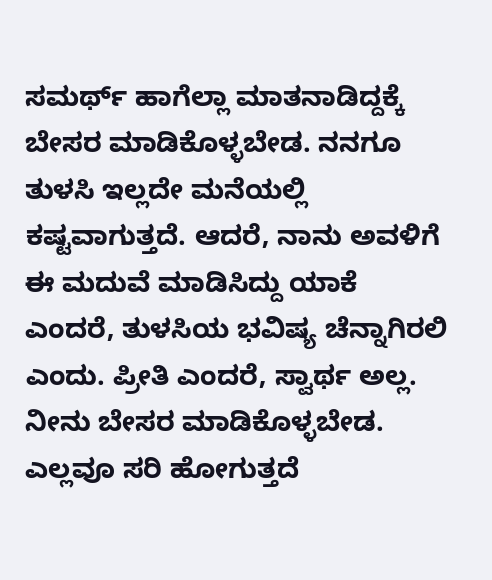ಸಮರ್ಥ್‌ ಹಾಗೆಲ್ಲಾ ಮಾತನಾಡಿದ್ದಕ್ಕೆ ಬೇಸರ ಮಾಡಿಕೊಳ್ಳಬೇಡ. ನನಗೂ ತುಳಸಿ ಇಲ್ಲದೇ ಮನೆಯಲ್ಲಿ ಕಷ್ಟವಾಗುತ್ತದೆ. ಆದರೆ, ನಾನು ಅವಳಿಗೆ ಈ ಮದುವೆ ಮಾಡಿಸಿದ್ದು ಯಾಕೆ ಎಂದರೆ, ತುಳಸಿಯ ಭವಿಷ್ಯ ಚೆನ್ನಾಗಿರಲಿ ಎಂದು. ಪ್ರೀತಿ ಎಂದರೆ, ಸ್ವಾರ್ಥ ಅಲ್ಲ. ನೀನು ಬೇಸರ ಮಾಡಿಕೊಳ್ಳಬೇಡ. ಎಲ್ಲವೂ ಸರಿ ಹೋಗುತ್ತದೆ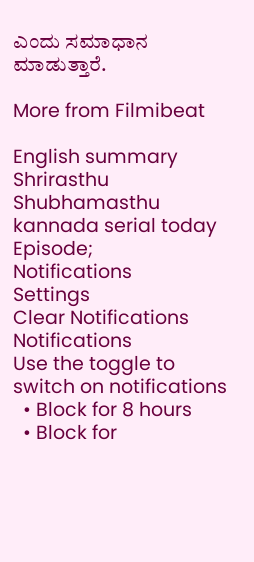ಎಂದು ಸಮಾಧಾನ ಮಾಡುತ್ತಾರೆ.

More from Filmibeat

English summary
Shrirasthu Shubhamasthu kannada serial today Episode;
Notifications
Settings
Clear Notifications
Notifications
Use the toggle to switch on notifications
  • Block for 8 hours
  • Block for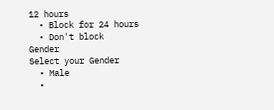12 hours
  • Block for 24 hours
  • Don't block
Gender
Select your Gender
  • Male
  •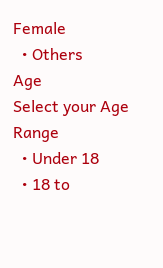Female
  • Others
Age
Select your Age Range
  • Under 18
  • 18 to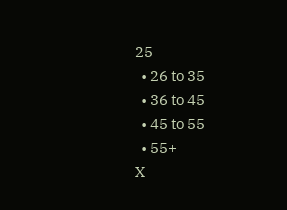25
  • 26 to 35
  • 36 to 45
  • 45 to 55
  • 55+
X